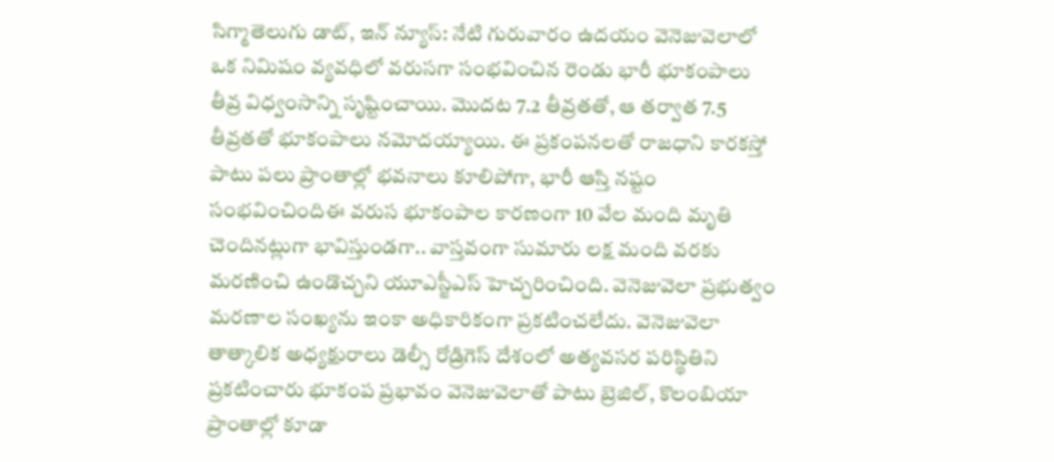సిగ్మాతెలుగు డాట్, ఇన్ న్యూస్: నేటి గురువారం ఉదయం వెనెజువెలాలో ఒక నిమిషం వ్యవధిలో వరుసగా సంభవించిన రెండు భారీ భూకంపాలు తీవ్ర విధ్వంసాన్ని సృష్టించాయి. మొదట 7.2 తీవ్రతతో, ఆ తర్వాత 7.5 తీవ్రతతో భూకంపాలు నమోదయ్యాయి. ఈ ప్రకంపనలతో రాజధాని కారకస్తో పాటు పలు ప్రాంతాల్లో భవనాలు కూలిపోగా, భారీ ఆస్తి నష్టం సంభవించిందిఈ వరుస భూకంపాల కారణంగా 10 వేల మంది మృతి చెందినట్లుగా భావిస్తుండగా.. వాస్తవంగా సుమారు లక్ష మంది వరకు మరణించి ఉండొచ్చని యూఎస్జీఎస్ హెచ్చరించింది. వెనెజువెలా ప్రభుత్వం మరణాల సంఖ్యను ఇంకా అధికారికంగా ప్రకటించలేదు. వెనెజువెలా తాత్కాలిక అధ్యక్షురాలు డెల్సీ రోడ్రిగెస్ దేశంలో అత్యవసర పరిస్థితిని ప్రకటించారు భూకంప ప్రభావం వెనెజువెలాతో పాటు బ్రెజిల్, కొలంబియా ప్రాంతాల్లో కూడా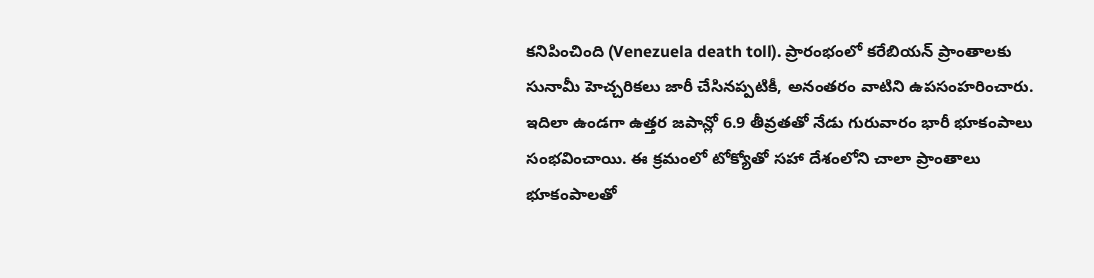కనిపించింది (Venezuela death toll). ప్రారంభంలో కరేబియన్ ప్రాంతాలకు సునామీ హెచ్చరికలు జారీ చేసినప్పటికీ, అనంతరం వాటిని ఉపసంహరించారు. ఇదిలా ఉండగా ఉత్తర జపాన్లో 6.9 తీవ్రతతో నేడు గురువారం భారీ భూకంపాలు సంభవించాయి. ఈ క్రమంలో టోక్యోతో సహా దేశంలోని చాలా ప్రాంతాలు భూకంపాలతో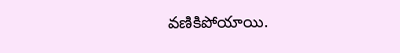వణికిపోయాయి.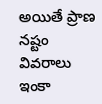అయితే ప్రాణ నష్టం వివరాలు ఇంకా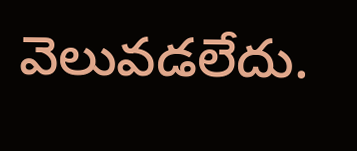వెలువడలేదు.